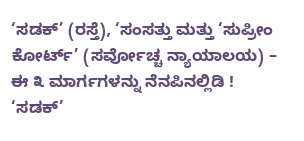‘ಸಡಕ್’ (ರಸ್ತೆ), ‘ಸಂಸತ್ತು ಮತ್ತು ‘ಸುಪ್ರೀಂ ಕೋರ್ಟ್’ (ಸರ್ವೋಚ್ಚ ನ್ಯಾಯಾಲಯ) – ಈ ೩ ಮಾರ್ಗಗಳನ್ನು ನೆನಪಿನಲ್ಲಿಡಿ ! ‘ಸಡಕ್’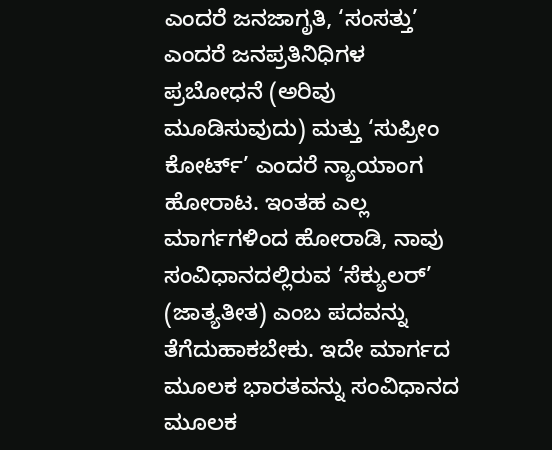ಎಂದರೆ ಜನಜಾಗೃತಿ, ‘ಸಂಸತ್ತು’ ಎಂದರೆ ಜನಪ್ರತಿನಿಧಿಗಳ ಪ್ರಬೋಧನೆ (ಅರಿವು ಮೂಡಿಸುವುದು) ಮತ್ತು ‘ಸುಪ್ರೀಂ ಕೋರ್ಟ್’ ಎಂದರೆ ನ್ಯಾಯಾಂಗ ಹೋರಾಟ. ಇಂತಹ ಎಲ್ಲ ಮಾರ್ಗಗಳಿಂದ ಹೋರಾಡಿ, ನಾವು ಸಂವಿಧಾನದಲ್ಲಿರುವ ‘ಸೆಕ್ಯುಲರ್’ (ಜಾತ್ಯತೀತ) ಎಂಬ ಪದವನ್ನು ತೆಗೆದುಹಾಕಬೇಕು. ಇದೇ ಮಾರ್ಗದ ಮೂಲಕ ಭಾರತವನ್ನು ಸಂವಿಧಾನದ ಮೂಲಕ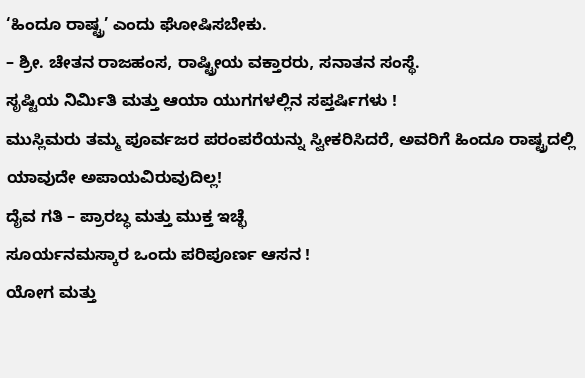‘ಹಿಂದೂ ರಾಷ್ಟ್ರ’ ಎಂದು ಘೋಷಿಸಬೇಕು.
– ಶ್ರೀ. ಚೇತನ ರಾಜಹಂಸ, ರಾಷ್ಟ್ರೀಯ ವಕ್ತಾರರು, ಸನಾತನ ಸಂಸ್ಥೆ.
ಸೃಷ್ಟಿಯ ನಿರ್ಮಿತಿ ಮತ್ತು ಆಯಾ ಯುಗಗಳಲ್ಲಿನ ಸಪ್ತರ್ಷಿಗಳು !
ಮುಸ್ಲಿಮರು ತಮ್ಮ ಪೂರ್ವಜರ ಪರಂಪರೆಯನ್ನು ಸ್ವೀಕರಿಸಿದರೆ, ಅವರಿಗೆ ಹಿಂದೂ ರಾಷ್ಟ್ರದಲ್ಲಿ ಯಾವುದೇ ಅಪಾಯವಿರುವುದಿಲ್ಲ!
ದೈವ ಗತಿ – ಪ್ರಾರಬ್ಧ ಮತ್ತು ಮುಕ್ತ ಇಚ್ಛೆ
ಸೂರ್ಯನಮಸ್ಕಾರ ಒಂದು ಪರಿಪೂರ್ಣ ಆಸನ !
ಯೋಗ ಮತ್ತು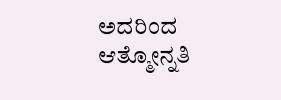ಅದರಿಂದ ಆತ್ಮೋನ್ನತಿ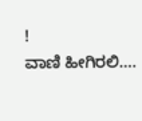!
ವಾಣಿ ಹೀಗಿರಲಿ….